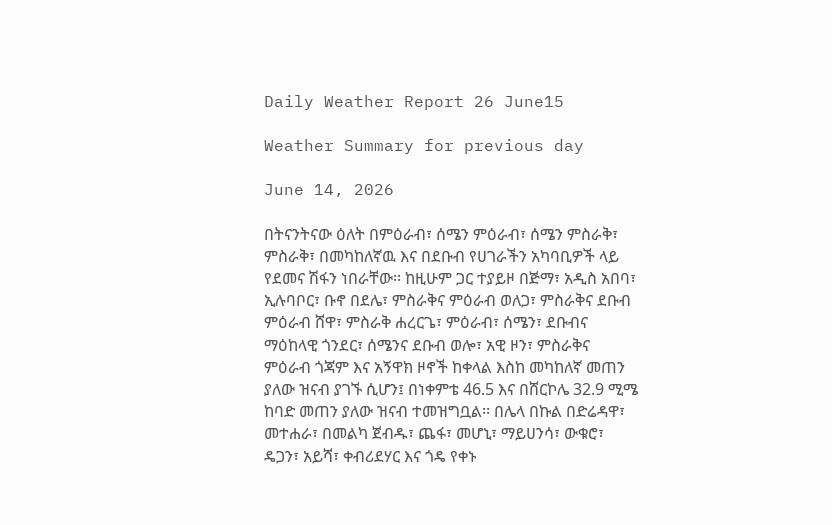Daily Weather Report 26 June15

Weather Summary for previous day

June 14, 2026

በትናንትናው ዕለት በምዕራብ፣ ሰሜን ምዕራብ፣ ሰሜን ምስራቅ፣ ምስራቅ፣ በመካከለኛዉ እና በደቡብ የሀገራችን አካባቢዎች ላይ የደመና ሽፋን ነበራቸው፡፡ ከዚሁም ጋር ተያይዞ በጅማ፣ አዲስ አበባ፣ ኢሉባቦር፣ ቡኖ በደሌ፣ ምስራቅና ምዕራብ ወለጋ፣ ምስራቅና ደቡብ ምዕራብ ሸዋ፣ ምስራቅ ሐረርጌ፣ ምዕራብ፣ ሰሜን፣ ደቡብና ማዕከላዊ ጎንደር፣ ሰሜንና ደቡብ ወሎ፣ አዊ ዞን፣ ምስራቅና ምዕራብ ጎጃም እና አኝዋክ ዞኖች ከቀላል እስከ መካከለኛ መጠን ያለው ዝናብ ያገኙ ሲሆን፤ በነቀምቴ 46.5 እና በሸርኮሌ 32.9 ሚሜ ከባድ መጠን ያለው ዝናብ ተመዝግቧል፡፡ በሌላ በኩል በድሬዳዋ፣ መተሐራ፣ በመልካ ጀብዱ፣ ጨፋ፣ መሆኒ፣ ማይሀንሳ፣ ውቁሮ፣ ዴጋን፣ አይሻ፣ ቀብሪደሃር እና ጎዴ የቀኑ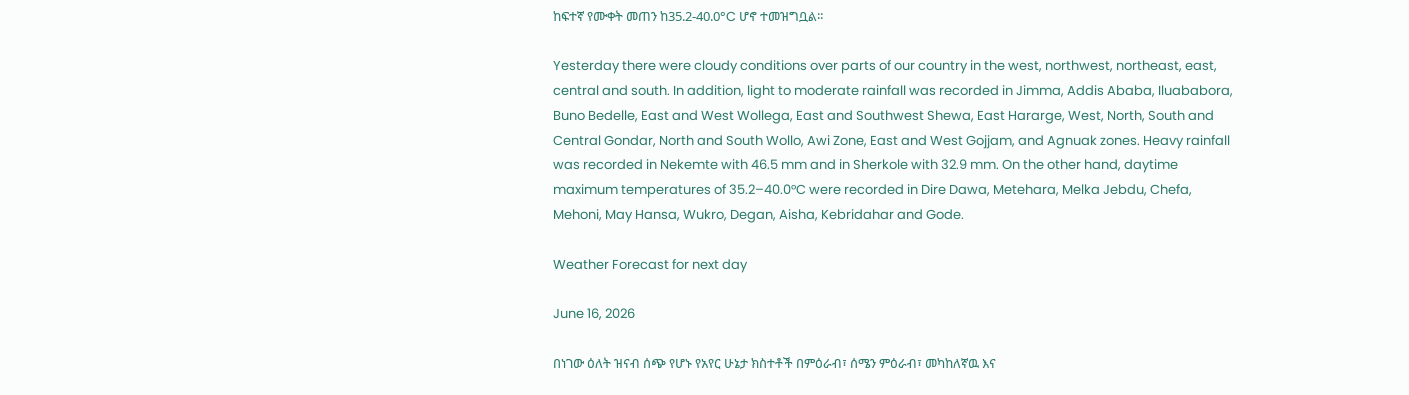ከፍተኛ የሙቀት መጠን ከ35.2-40.0°C ሆኖ ተመዝግቧል፡፡

Yesterday there were cloudy conditions over parts of our country in the west, northwest, northeast, east, central and south. In addition, light to moderate rainfall was recorded in Jimma, Addis Ababa, Iluababora, Buno Bedelle, East and West Wollega, East and Southwest Shewa, East Hararge, West, North, South and Central Gondar, North and South Wollo, Awi Zone, East and West Gojjam, and Agnuak zones. Heavy rainfall was recorded in Nekemte with 46.5 mm and in Sherkole with 32.9 mm. On the other hand, daytime maximum temperatures of 35.2–40.0°C were recorded in Dire Dawa, Metehara, Melka Jebdu, Chefa, Mehoni, May Hansa, Wukro, Degan, Aisha, Kebridahar and Gode.

Weather Forecast for next day

June 16, 2026

በነገው ዕለት ዝናብ ሰጭ የሆኑ የአየር ሁኔታ ክስተቶች በምዕራብ፣ ሰሜን ምዕራብ፣ መካከለኛዉ እና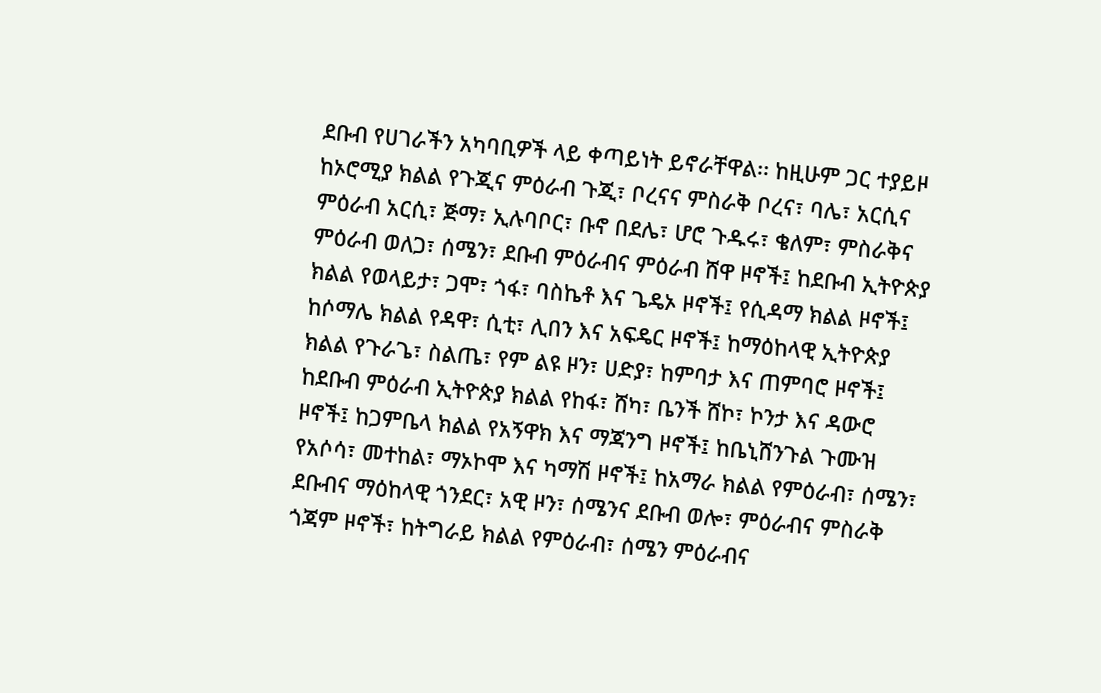ደቡብ የሀገራችን አካባቢዎች ላይ ቀጣይነት ይኖራቸዋል፡፡ ከዚሁም ጋር ተያይዞ ከኦሮሚያ ክልል የጉጂና ምዕራብ ጉጂ፣ ቦረናና ምስራቅ ቦረና፣ ባሌ፣ አርሲና ምዕራብ አርሲ፣ ጅማ፣ ኢሉባቦር፣ ቡኖ በደሌ፣ ሆሮ ጉዱሩ፣ ቄለም፣ ምስራቅና ምዕራብ ወለጋ፣ ሰሜን፣ ደቡብ ምዕራብና ምዕራብ ሸዋ ዞኖች፤ ከደቡብ ኢትዮጵያ ክልል የወላይታ፣ ጋሞ፣ ጎፋ፣ ባስኬቶ እና ጌዴኦ ዞኖች፤ የሲዳማ ክልል ዞኖች፤ ከሶማሌ ክልል የዳዋ፣ ሲቲ፣ ሊበን እና አፍዴር ዞኖች፤ ከማዕከላዊ ኢትዮጵያ ክልል የጉራጌ፣ ስልጤ፣ የም ልዩ ዞን፣ ሀድያ፣ ከምባታ እና ጠምባሮ ዞኖች፤ ከደቡብ ምዕራብ ኢትዮጵያ ክልል የከፋ፣ ሸካ፣ ቤንች ሸኮ፣ ኮንታ እና ዳውሮ ዞኖች፤ ከጋምቤላ ክልል የአኝዋክ እና ማጃንግ ዞኖች፤ ከቤኒሸንጉል ጉሙዝ የአሶሳ፣ መተከል፣ ማኦኮሞ እና ካማሽ ዞኖች፤ ከአማራ ክልል የምዕራብ፣ ሰሜን፣ ደቡብና ማዕከላዊ ጎንደር፣ አዊ ዞን፣ ሰሜንና ደቡብ ወሎ፣ ምዕራብና ምስራቅ ጎጃም ዞኖች፣ ከትግራይ ክልል የምዕራብ፣ ሰሜን ምዕራብና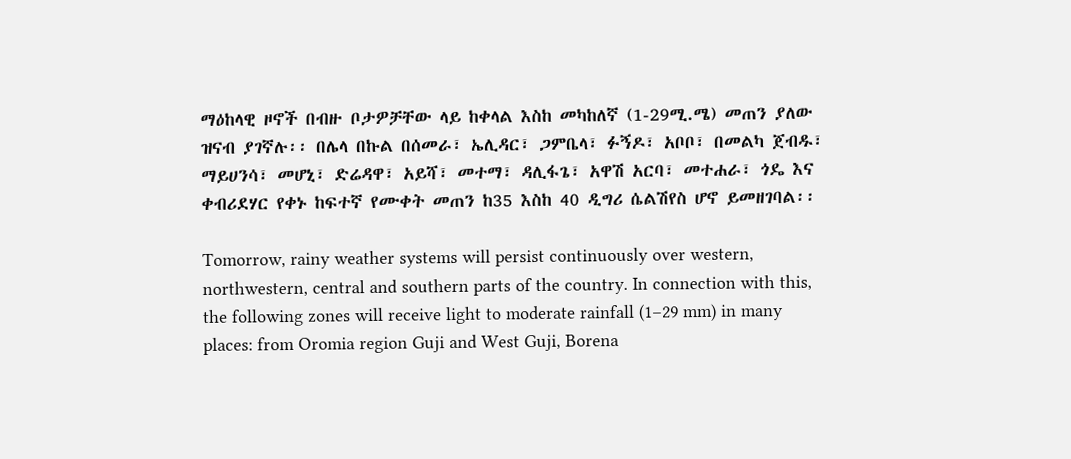ማዕከላዊ ዞኖች በብዙ ቦታዎቻቸው ላይ ከቀላል እስከ መካከለኛ (1-29ሚ.ሜ) መጠን ያለው ዝናብ ያገኛሉ፡፡ በሌላ በኩል በሰመራ፣ ኤሊዳር፣ ጋምቤላ፣ ፉኝዶ፣ አቦቦ፣ በመልካ ጀብዱ፣ ማይሀንሳ፣ መሆኒ፣ ድሬዳዋ፣ አይሻ፣ መተማ፣ ዳሊፋጌ፣ አዋሽ አርባ፣ መተሐራ፣ ጎዴ እና ቀብሪደሃር የቀኑ ከፍተኛ የሙቀት መጠን ከ35 እስከ 40 ዲግሪ ሴልሽየስ ሆኖ ይመዘገባል፡፡

Tomorrow, rainy weather systems will persist continuously over western, northwestern, central and southern parts of the country. In connection with this, the following zones will receive light to moderate rainfall (1–29 mm) in many places: from Oromia region Guji and West Guji, Borena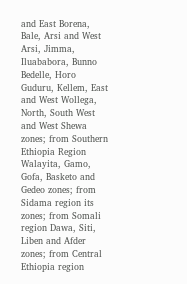and East Borena, Bale, Arsi and West Arsi, Jimma, Iluababora, Bunno Bedelle, Horo Guduru, Kellem, East and West Wollega, North, South West and West Shewa zones; from Southern Ethiopia Region Walayita, Gamo, Gofa, Basketo and Gedeo zones; from Sidama region its zones; from Somali region Dawa, Siti, Liben and Afder zones; from Central Ethiopia region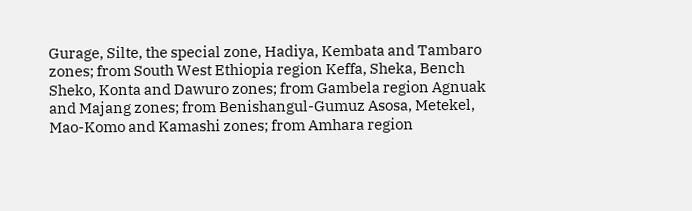Gurage, Silte, the special zone, Hadiya, Kembata and Tambaro zones; from South West Ethiopia region Keffa, Sheka, Bench Sheko, Konta and Dawuro zones; from Gambela region Agnuak and Majang zones; from Benishangul-Gumuz Asosa, Metekel, Mao-Komo and Kamashi zones; from Amhara region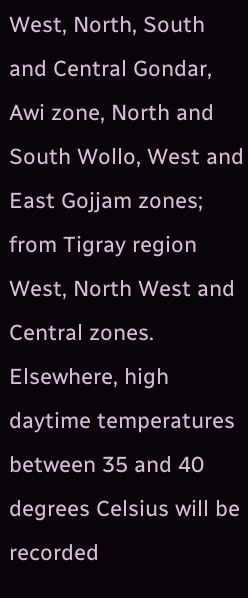West, North, South and Central Gondar, Awi zone, North and South Wollo, West and East Gojjam zones; from Tigray region West, North West and Central zones. Elsewhere, high daytime temperatures between 35 and 40 degrees Celsius will be recorded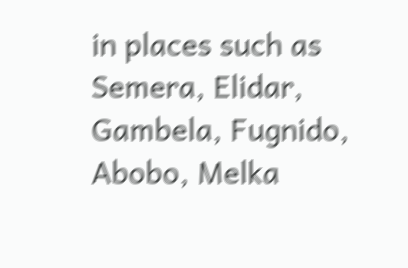in places such as Semera, Elidar, Gambela, Fugnido, Abobo, Melka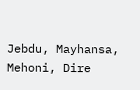Jebdu, Mayhansa, Mehoni, Dire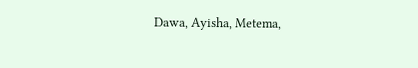Dawa, Ayisha, Metema,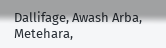Dallifage, Awash Arba, Metehara,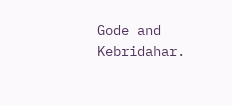Gode and Kebridahar.